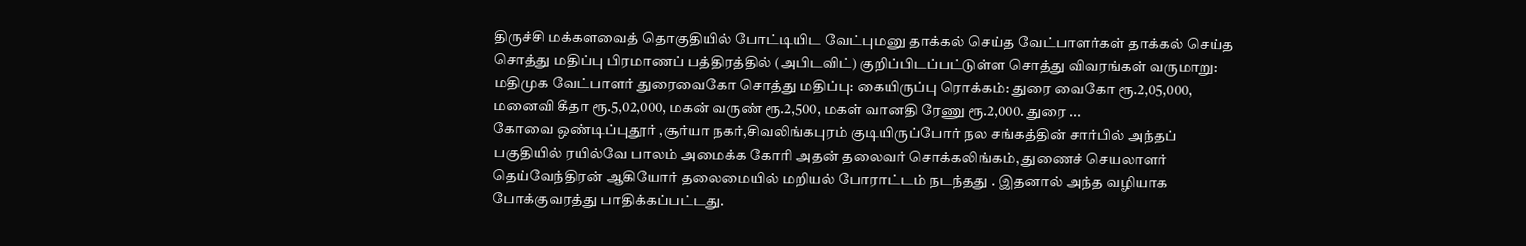திருச்சி மக்களவைத் தொகுதியில் போட்டியிட வேட்புமனு தாக்கல் செய்த வேட்பாளர்கள் தாக்கல் செய்த சொத்து மதிப்பு பிரமாணப் பத்திரத்தில் (அபிடவிட்) குறிப்பிடப்பட்டுள்ள சொத்து விவரங்கள் வருமாறு: மதிமுக வேட்பாளர் துரைவைகோ சொத்து மதிப்பு: கையிருப்பு ரொக்கம்: துரை வைகோ ரூ.2,05,000, மனைவி கீதா ரூ.5,02,000, மகன் வருண் ரூ.2,500, மகள் வானதி ரேணு ரூ.2,000. துரை ...
கோவை ஒண்டிப்புதூர் ,சூர்யா நகர்,சிவலிங்கபுரம் குடியிருப்போர் நல சங்கத்தின் சார்பில் அந்தப் பகுதியில் ரயில்வே பாலம் அமைக்க கோரி அதன் தலைவர் சொக்கலிங்கம், துணைச் செயலாளர் தெய்வேந்திரன் ஆகியோர் தலைமையில் மறியல் போராட்டம் நடந்தது . இதனால் அந்த வழியாக போக்குவரத்து பாதிக்கப்பட்டது.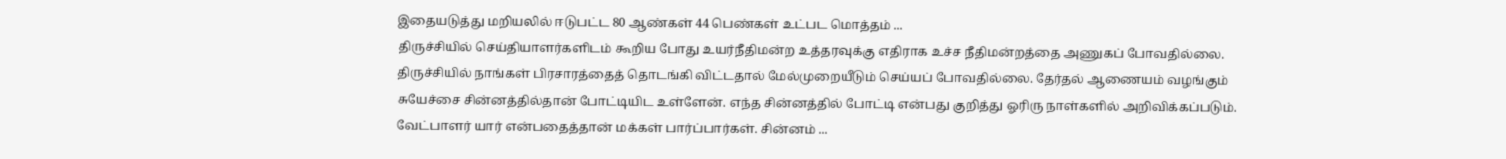இதையடுத்து மறியலில் ஈடுபட்ட 80 ஆண்கள் 44 பெண்கள் உட்பட மொத்தம் ...
திருச்சியில் செய்தியாளர்களிடம் கூறிய போது உயர்நீதிமன்ற உத்தரவுக்கு எதிராக உச்ச நீதிமன்றத்தை அணுகப் போவதில்லை. திருச்சியில் நாங்கள் பிரசாரத்தைத் தொடங்கி விட்டதால் மேல்முறையீடும் செய்யப் போவதில்லை. தேர்தல் ஆணையம் வழங்கும் சுயேச்சை சின்னத்தில்தான் போட்டியிட உள்ளேன். எந்த சின்னத்தில் போட்டி என்பது குறித்து ஓரிரு நாள்களில் அறிவிக்கப்படும். வேட்பாளர் யார் என்பதைத்தான் மக்கள் பார்ப்பார்கள். சின்னம் ...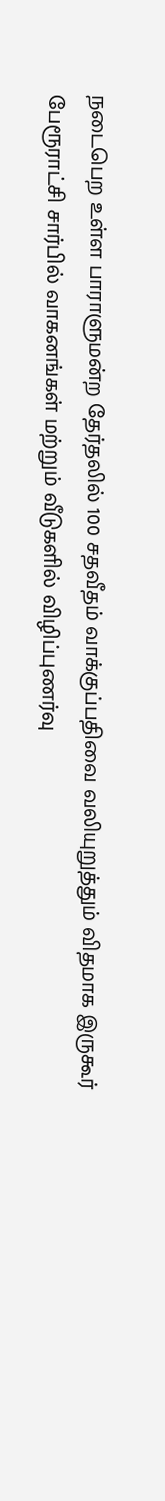நடைபெற உள்ள பாராளுமன்ற தேர்தலில் 100 சதவீதம் வாக்குப்பதிவை வலியுறுத்தும் விதமாக இருகூர் பேரூராட்சி சார்பில் வாகனங்கள் மற்றும் வீடுகளில் விழிப்புணர்வு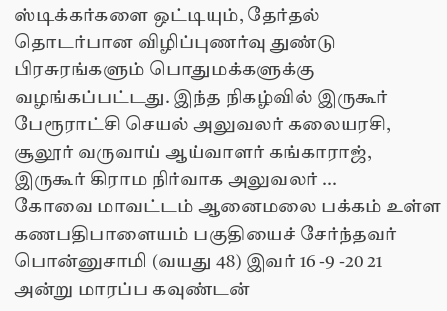ஸ்டிக்கர்களை ஒட்டியும், தேர்தல் தொடர்பான விழிப்புணர்வு துண்டு பிரசுரங்களும் பொதுமக்களுக்கு வழங்கப்பட்டது. இந்த நிகழ்வில் இருகூர் பேரூராட்சி செயல் அலுவலர் கலையரசி, சூலூர் வருவாய் ஆய்வாளர் கங்காராஜ், இருகூர் கிராம நிர்வாக அலுவலர் ...
கோவை மாவட்டம் ஆனைமலை பக்கம் உள்ள கணபதிபாளையம் பகுதியைச் சேர்ந்தவர் பொன்னுசாமி (வயது 48) இவர் 16 -9 -20 21 அன்று மாரப்ப கவுண்டன்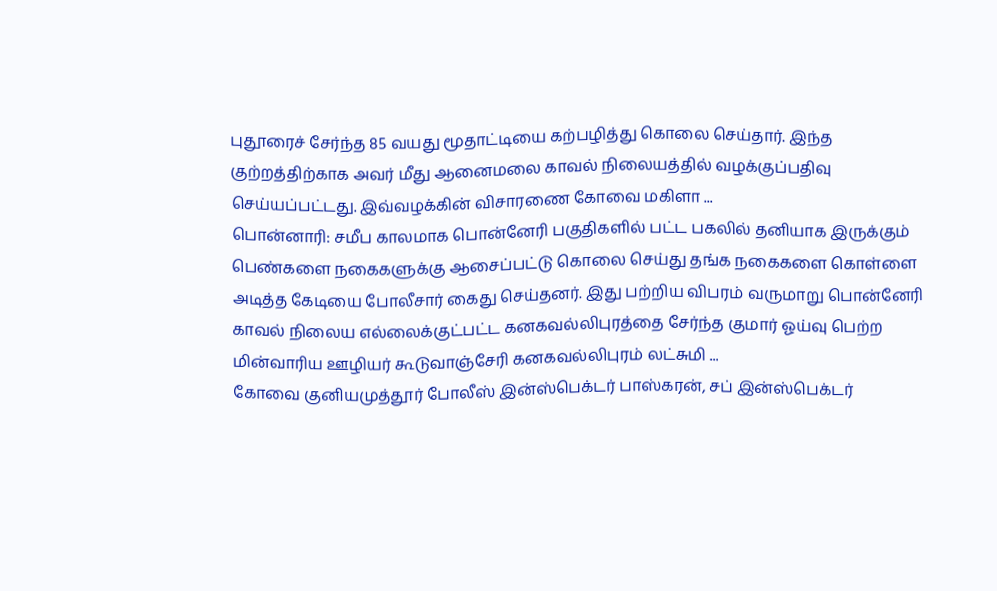புதூரைச் சேர்ந்த 85 வயது மூதாட்டியை கற்பழித்து கொலை செய்தார். இந்த குற்றத்திற்காக அவர் மீது ஆனைமலை காவல் நிலையத்தில் வழக்குப்பதிவு செய்யப்பட்டது. இவ்வழக்கின் விசாரணை கோவை மகிளா ...
பொன்னாரி: சமீப காலமாக பொன்னேரி பகுதிகளில் பட்ட பகலில் தனியாக இருக்கும் பெண்களை நகைகளுக்கு ஆசைப்பட்டு கொலை செய்து தங்க நகைகளை கொள்ளை அடித்த கேடியை போலீசார் கைது செய்தனர். இது பற்றிய விபரம் வருமாறு பொன்னேரி காவல் நிலைய எல்லைக்குட்பட்ட கனகவல்லிபுரத்தை சேர்ந்த குமார் ஓய்வு பெற்ற மின்வாரிய ஊழியர் கூடுவாஞ்சேரி கனகவல்லிபுரம் லட்சுமி ...
கோவை குனியமுத்தூர் போலீஸ் இன்ஸ்பெக்டர் பாஸ்கரன், சப் இன்ஸ்பெக்டர்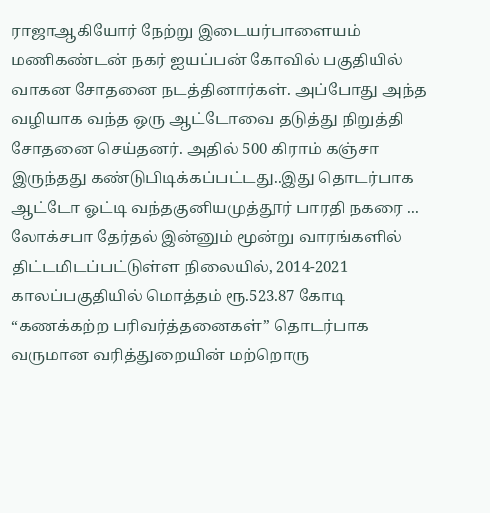ராஜாஆகியோர் நேற்று இடையர்பாளையம் மணிகண்டன் நகர் ஐயப்பன் கோவில் பகுதியில் வாகன சோதனை நடத்தினார்கள். அப்போது அந்த வழியாக வந்த ஒரு ஆட்டோவை தடுத்து நிறுத்தி சோதனை செய்தனர். அதில் 500 கிராம் கஞ்சா இருந்தது கண்டுபிடிக்கப்பட்டது..இது தொடர்பாக ஆட்டோ ஓட்டி வந்தகுனியமுத்தூர் பாரதி நகரை ...
லோக்சபா தேர்தல் இன்னும் மூன்று வாரங்களில் திட்டமிடப்பட்டுள்ள நிலையில், 2014-2021 காலப்பகுதியில் மொத்தம் ரூ.523.87 கோடி “கணக்கற்ற பரிவர்த்தனைகள்” தொடர்பாக வருமான வரித்துறையின் மற்றொரு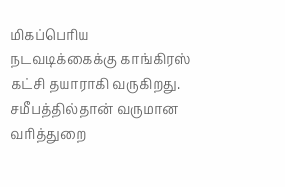மிகப்பெரிய நடவடிக்கைக்கு காங்கிரஸ் கட்சி தயாராகி வருகிறது. சமீபத்தில்தான் வருமான வரித்துறை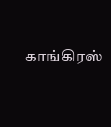காங்கிரஸ்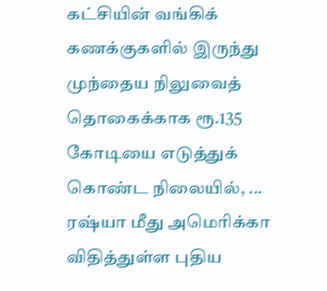கட்சியின் வங்கிக் கணக்குகளில் இருந்து முந்தைய நிலுவைத் தொகைக்காக ரூ.135 கோடியை எடுத்துக் கொண்ட நிலையில், ...
ரஷ்யா மீது அமெரிக்கா விதித்துள்ள புதிய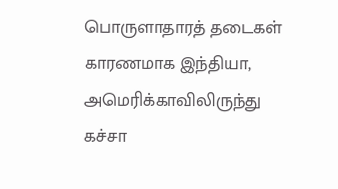பொருளாதாரத் தடைகள் காரணமாக இந்தியா, அமெரிக்காவிலிருந்து கச்சா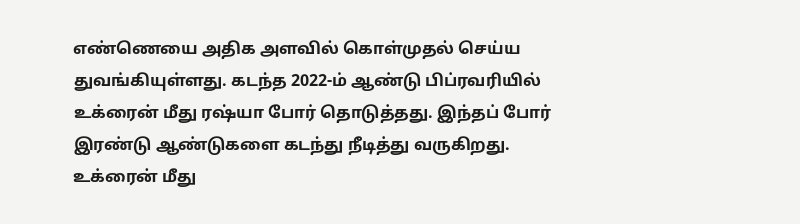எண்ணெயை அதிக அளவில் கொள்முதல் செய்ய துவங்கியுள்ளது. கடந்த 2022-ம் ஆண்டு பிப்ரவரியில் உக்ரைன் மீது ரஷ்யா போர் தொடுத்தது. இந்தப் போர் இரண்டு ஆண்டுகளை கடந்து நீடித்து வருகிறது. உக்ரைன் மீது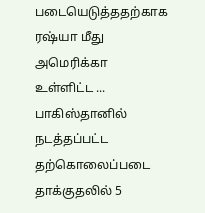படையெடுத்ததற்காக ரஷ்யா மீது அமெரிக்கா உள்ளிட்ட ...
பாகிஸ்தானில் நடத்தப்பட்ட தற்கொலைப்படை தாக்குதலில் 5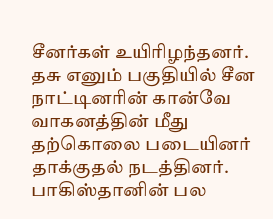சீனர்கள் உயிரிழந்தனர். தசு எனும் பகுதியில் சீன நாட்டினரின் கான்வே வாகனத்தின் மீது தற்கொலை படையினர் தாக்குதல் நடத்தினர். பாகிஸ்தானின் பல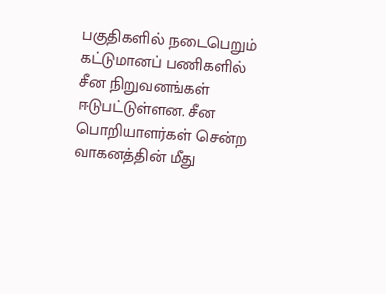பகுதிகளில் நடைபெறும் கட்டுமானப் பணிகளில் சீன நிறுவனங்கள் ஈடுபட்டுள்ளன. சீன பொறியாளர்கள் சென்ற வாகனத்தின் மீது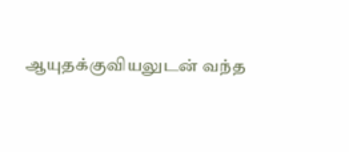ஆயுதக்குவியலுடன் வந்த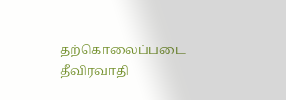தற்கொலைப்படை தீவிரவாதி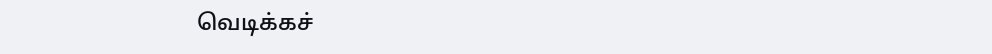வெடிக்கச்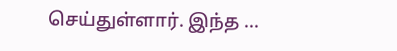செய்துள்ளார். இந்த ...